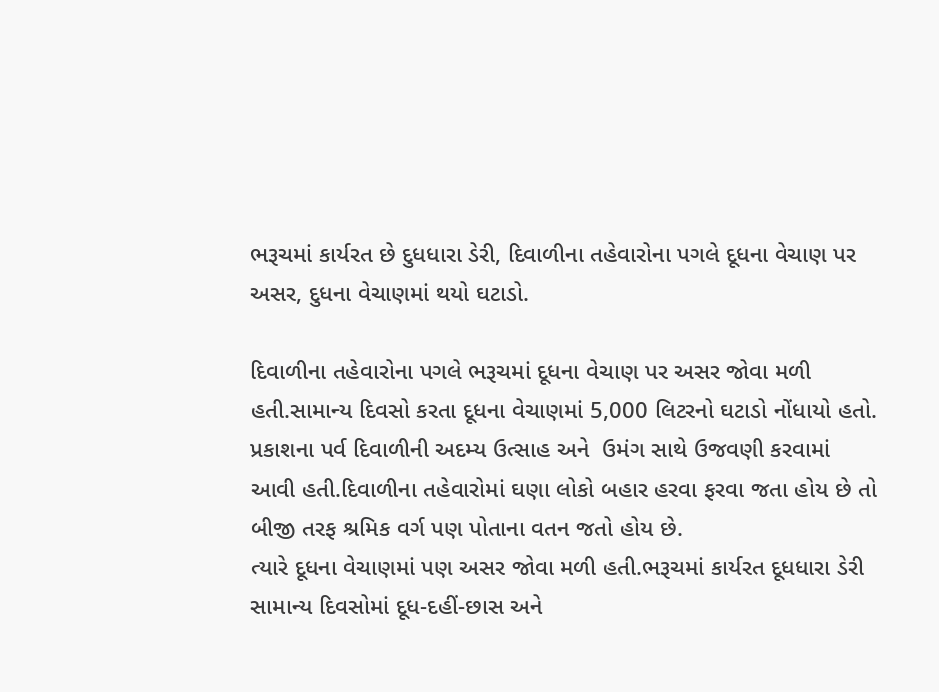ભરૂચમાં કાર્યરત છે દુધધારા ડેરી, દિવાળીના તહેવારોના પગલે દૂધના વેચાણ પર અસર, દુધના વેચાણમાં થયો ઘટાડો.

દિવાળીના તહેવારોના પગલે ભરૂચમાં દૂધના વેચાણ પર અસર જોવા મળી હતી.સામાન્ય દિવસો કરતા દૂધના વેચાણમાં 5,000 લિટરનો ઘટાડો નોંધાયો હતો. પ્રકાશના પર્વ દિવાળીની અદમ્ય ઉત્સાહ અને  ઉમંગ સાથે ઉજવણી કરવામાં આવી હતી.દિવાળીના તહેવારોમાં ઘણા લોકો બહાર હરવા ફરવા જતા હોય છે તો બીજી તરફ શ્રમિક વર્ગ પણ પોતાના વતન જતો હોય છે.
ત્યારે દૂધના વેચાણમાં પણ અસર જોવા મળી હતી.ભરૂચમાં કાર્યરત દૂધધારા ડેરી સામાન્ય દિવસોમાં દૂધ-દહીં-છાસ અને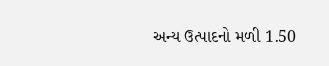અન્ય ઉત્પાદનો મળી 1.50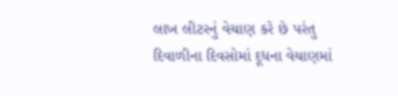લાખ લીટરનું વેચાણ કરે છે પરંતુ દિવાળીના દિવસોમાં દૂધના વેચાણમાં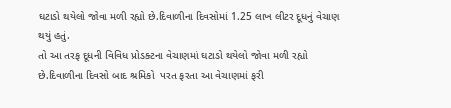ઘટાડો થયેલો જોવા મળી રહ્યો છે.દિવાળીના દિવસોમાં 1.25 લાખ લીટર દૂધનું વેચાણ થયું હતું.
તો આ તરફ દૂધની વિવિધ પ્રોડક્ટના વેચાણમાં ઘટાડો થયેલો જોવા મળી રહ્યો છે.દિવાળીના દિવસો બાદ શ્રમિકો  પરત ફરતા આ વેચાણમાં ફરી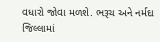વધારો જોવા મળશે. ભરૂચ અને નર્મદા જિલ્લામાં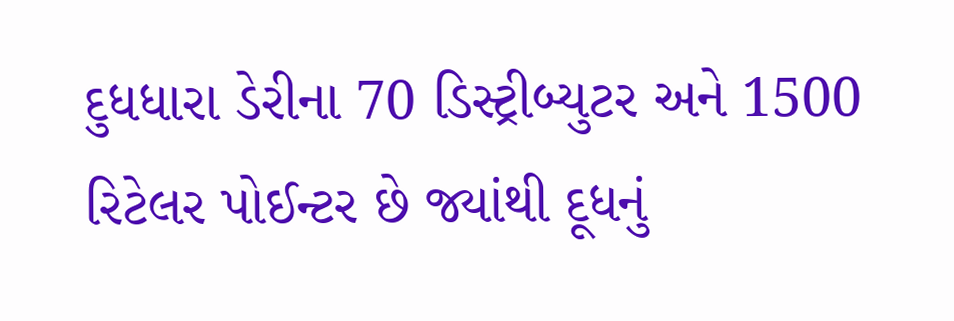દુધધારા ડેરીના 70 ડિસ્ટ્રીબ્યુટર અને 1500  રિટેલર પોઈન્ટર છે જ્યાંથી દૂધનું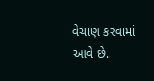વેચાણ કરવામાં આવે છે.